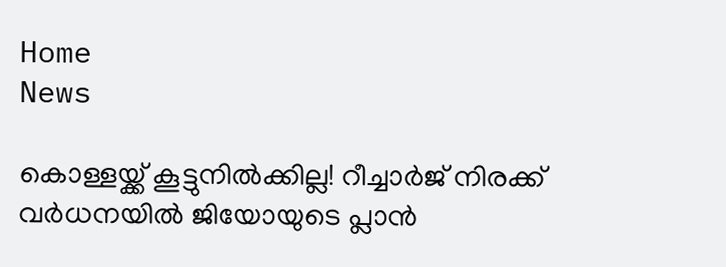Home
News

കൊള്ളയ്ക്ക് കൂട്ടുനിൽക്കില്ല! റീച്ചാർജ് നിരക്ക് വർധനയിൽ ജിയോയുടെ പ്ലാൻ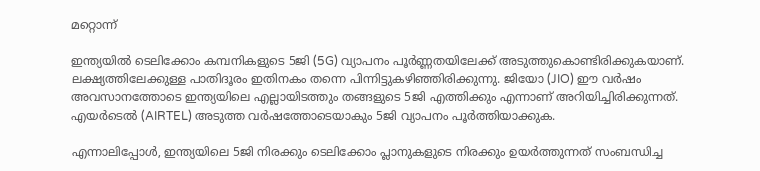മറ്റൊന്ന്

ഇന്ത്യയിൽ ടെലിക്കോം കമ്പനികളുടെ 5ജി (5G) വ്യാപനം പൂർണ്ണതയിലേക്ക് അ‌ടുത്തുകൊണ്ടിരിക്കുകയാണ്. ലക്ഷ്യത്തിലേക്കുള്ള പാതിദൂരം ഇതിനകം തന്നെ പിന്നിട്ടുകഴിഞ്ഞിരിക്കുന്നു. ജിയോ (JIO) ഈ വർഷം അ‌വസാനത്തോടെ ഇന്ത്യയിലെ എല്ലായിടത്തും തങ്ങളുടെ 5ജി എത്തിക്കും എന്നാണ് അ‌റിയിച്ചിരിക്കുന്നത്. എയർടെൽ (AIRTEL) അ‌ടുത്ത വർഷത്തോടെയാകും 5ജി വ്യാപനം പൂർത്തിയാക്കുക.

എന്നാലിപ്പോൾ, ഇന്ത്യയിലെ 5ജി നിരക്കും ടെലിക്കോം പ്ലാനുകളുടെ നിരക്കും ഉയർത്തുന്നത് സംബന്ധിച്ച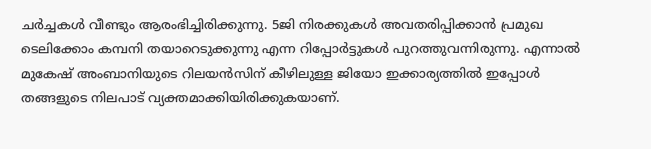ചർച്ചകൾ വീണ്ടും ആരംഭിച്ചിരിക്കുന്നു. 5ജി നിരക്കുകൾ അ‌വതരിപ്പിക്കാൻ പ്രമുഖ ടെലിക്കോം കമ്പനി തയാറെടുക്കുന്നു എന്ന റിപ്പോർട്ടുകൾ പുറത്തുവന്നിരുന്നു. എന്നാൽ മുകേഷ് അ‌ംബാനിയുടെ റിലയൻസിന് കീഴിലുള്ള ജിയോ ഇക്കാര്യത്തിൽ ഇപ്പോൾ തങ്ങളുടെ നിലപാട് വ്യക്തമാക്കിയിരിക്കുകയാണ്.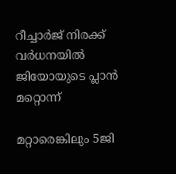റീച്ചാർജ് നിരക്ക് വർധനയിൽ ജിയോയുടെ പ്ലാൻ മറ്റൊന്ന്

മറ്റാരെങ്കിലും 5ജി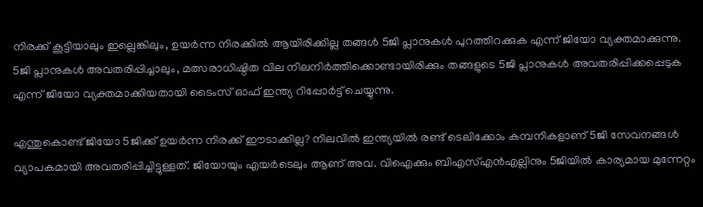നിരക്ക് കൂട്ടിയാലും ഇല്ലെങ്കിലും, ഉയർന്ന നിരക്കിൽ ആയിരിക്കില്ല തങ്ങൾ 5ജി പ്ലാനുകൾ പുറത്തിറക്കുക എന്ന് ജിയോ വ്യക്തമാക്കുന്നു. 5ജി പ്ലാനുകൾ അ‌വതരിപ്പിച്ചാലും, മത്സരാധിഷ്ഠിത വില നിലനിർത്തിക്കൊണ്ടായിരിക്കും തങ്ങളുടെ 5ജി പ്ലാനുകൾ അ‌വതരിപ്പിക്കപ്പെടുക എന്ന് ജിയോ വ്യക്തമാക്കിയതായി ടൈംസ് ഓഫ് ഇന്ത്യ റിപ്പോർട്ട് ചെയ്യുന്നു.

എന്തുകൊണ്ട് ജിയോ 5ജിക്ക് ഉയർന്ന നിരക്ക് ഈടാക്കില്ല? നിലവിൽ ഇന്ത്യയിൽ രണ്ട് ടെലിക്കോം കമ്പനികളാണ് 5ജി സേവനങ്ങൾ വ്യാപകമായി അ‌വതരിപ്പിച്ചിട്ടുള്ളത്. ജിയോയും എയർടെലും ആണ് അ‌വ. വിഐക്കും ബിഎസ്എൻഎല്ലിനും 5ജിയിൽ കാര്യമായ മുന്നേറ്റം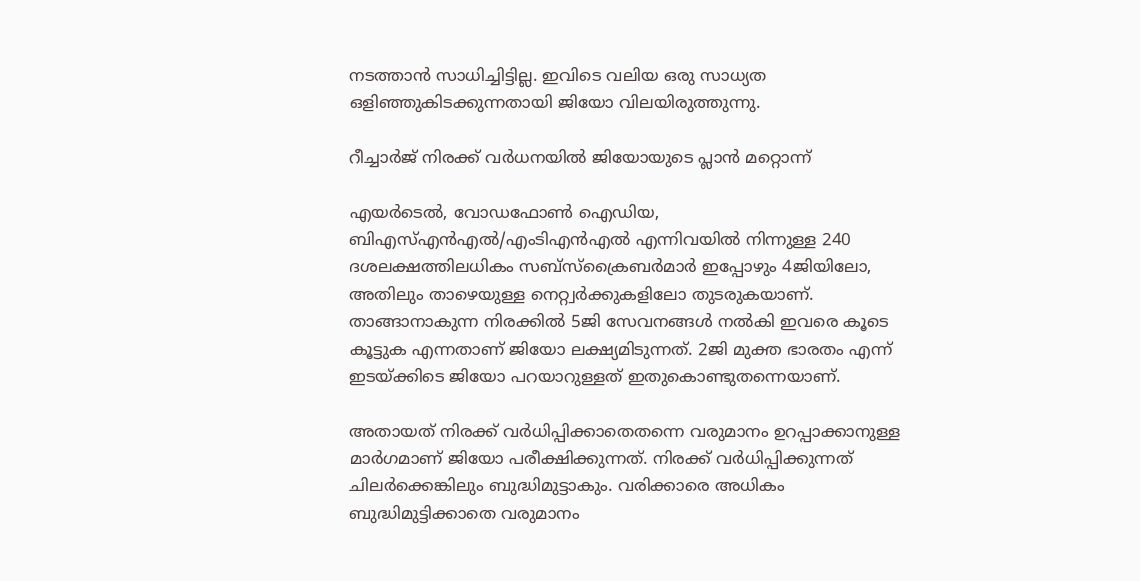നടത്താൻ സാധിച്ചിട്ടില്ല. ഇവിടെ വലിയ ഒരു സാധ്യത ഒളിഞ്ഞുകിടക്കുന്നതായി ജിയോ വിലയിരുത്തുന്നു.

റീച്ചാർജ് നിരക്ക് വർധനയിൽ ജിയോയുടെ പ്ലാൻ മറ്റൊന്ന്

എയർടെൽ, വോഡഫോൺ ഐഡിയ, ബിഎസ്എൻഎൽ/എംടിഎൻഎൽ എന്നിവയിൽ നിന്നുള്ള 240 ദശലക്ഷത്തിലധികം സബ്‌സ്‌ക്രൈബർമാർ ഇപ്പോഴും 4ജിയിലോ, അ‌തിലും താഴെയുള്ള നെറ്റ്വർക്കുകളിലോ തുടരുകയാണ്. താങ്ങാനാകുന്ന നിരക്കിൽ 5ജി സേവനങ്ങൾ നൽകി ഇവരെ കൂടെ കൂട്ടുക എന്നതാണ് ജിയോ ലക്ഷ്യമിടുന്നത്. 2ജി മുക്ത ഭാരതം എന്ന് ഇടയ്ക്കിടെ ജിയോ പറയാറുള്ളത് ഇതുകൊണ്ടുതന്നെയാണ്.

അ‌തായത് നിരക്ക് വർധിപ്പിക്കാതെതന്നെ വരുമാനം ഉറപ്പാക്കാനുള്ള മാർഗമാണ് ജിയോ പരീക്ഷിക്കുന്നത്. നിരക്ക് വർധിപ്പിക്കുന്നത് ചിലർക്കെങ്കിലും ബുദ്ധിമുട്ടാകും. വരിക്കാരെ അ‌ധികം ബുദ്ധിമുട്ടിക്കാതെ വരുമാനം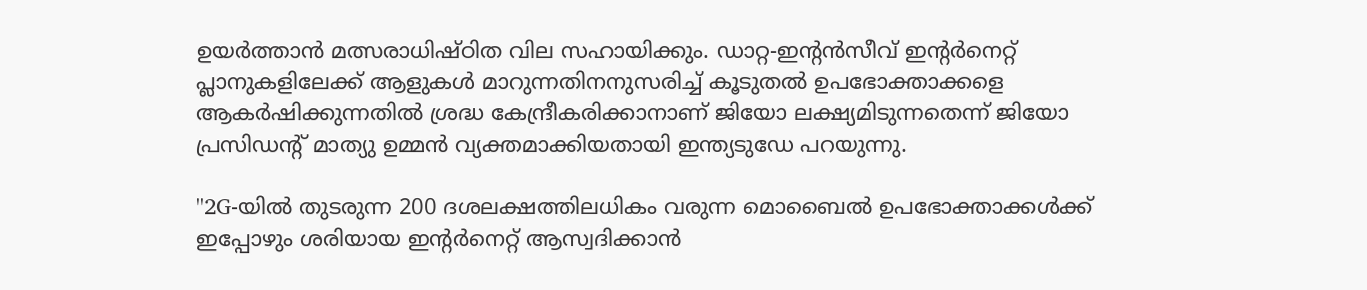ഉയർത്താൻ മത്സരാധിഷ്ഠിത വില സഹായിക്കും. ഡാറ്റ-ഇന്റൻസീവ് ഇന്റർനെറ്റ് പ്ലാനുകളിലേക്ക് ആളുകൾ മാറുന്നതിനനുസരിച്ച് കൂടുതൽ ഉപഭോക്താക്കളെ ആകർഷിക്കുന്നതിൽ ശ്രദ്ധ കേന്ദ്രീകരിക്കാനാണ് ജിയോ ലക്ഷ്യമിടുന്നതെന്ന് ജിയോ പ്രസിഡന്റ് മാത്യു ഉമ്മൻ വ്യക്തമാക്കിയതായി ഇന്ത്യടുഡേ പറയുന്നു.

''2G-യിൽ തുടരുന്ന 200 ദശലക്ഷത്തിലധികം വരുന്ന മൊബൈൽ ഉപഭോക്താക്കൾക്ക് ഇപ്പോഴും ശരിയായ ഇന്റർനെറ്റ് ആസ്വദിക്കാൻ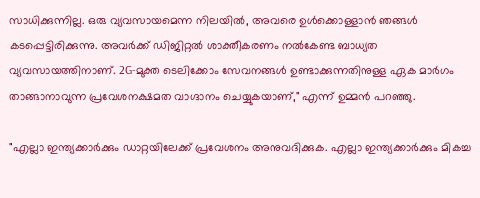സാധിക്കുന്നില്ല. ഒരു വ്യവസായമെന്ന നിലയിൽ, അ‌വരെ ഉൾക്കൊള്ളാൻ ഞങ്ങൾ കടപ്പെട്ടിരിക്കുന്നു. അവർക്ക് ഡിജിറ്റൽ ശാക്തീകരണം നൽകേണ്ട ബാധ്യത വ്യവസായത്തിനാണ്. 2G-മുക്ത ടെലിക്കോം സേവനങ്ങൾ ഉണ്ടാക്കുന്നതിനുള്ള ഏക മാർഗം താങ്ങാനാവുന്ന പ്രവേശനക്ഷമത വാഗ്ദാനം ചെയ്യുകയാണ്," എന്ന് ഉമ്മൻ പറഞ്ഞു.

"എല്ലാ ഇന്ത്യക്കാർക്കും ഡാറ്റയിലേക്ക് പ്രവേശനം അനുവദിക്കുക. എല്ലാ ഇന്ത്യക്കാർക്കും മികച്ച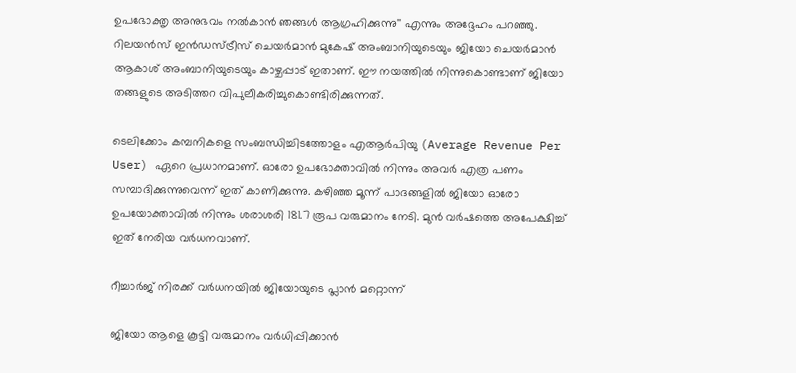ഉപഭോക്തൃ അനുഭവം നൽകാൻ ഞങ്ങൾ ആഗ്രഹിക്കുന്നു'' എന്നും അ‌ദ്ദേഹം പറഞ്ഞു. റിലയൻസ് ഇൻഡസ്ട്രീസ് ചെയർമാൻ മുകേഷ് അംബാനിയുടെയും ജിയോ ചെയർമാൻ ആകാശ് അംബാനിയുടെയും കാഴ്ചപ്പാട് ഇതാണ്. ഈ നയത്തിൽ നിന്നുകൊണ്ടാണ് ജിയോ തങ്ങളുടെ അ‌ടിത്തറ വിപുലീകരിച്ചുകൊണ്ടിരിക്കുന്നത്.

ടെലിക്കോം കമ്പനികളെ സംബന്ധിച്ചിടത്തോളം എആർപിയു (Average Revenue Per User) ഏറെ പ്രധാനമാണ്. ഓരോ ഉപഭോക്താവിൽ നിന്നും അവർ എത്ര പണം സമ്പാദിക്കുന്നുവെന്ന് ഇത് കാണിക്കുന്നു. കഴിഞ്ഞ മൂന്ന് പാദങ്ങളിൽ ജിയോ ഓരോ ഉപയോക്താവിൽ നിന്നും ശരാശരി 181.7 രൂപ വരുമാനം നേടി. മുൻ വർഷത്തെ അപേക്ഷിച്ച് ഇത് നേരിയ വർധനവാണ്.

റീച്ചാർജ് നിരക്ക് വർധനയിൽ ജിയോയുടെ പ്ലാൻ മറ്റൊന്ന്

ജിയോ ആളെ കൂട്ടി വരുമാനം വർധിപ്പിക്കാൻ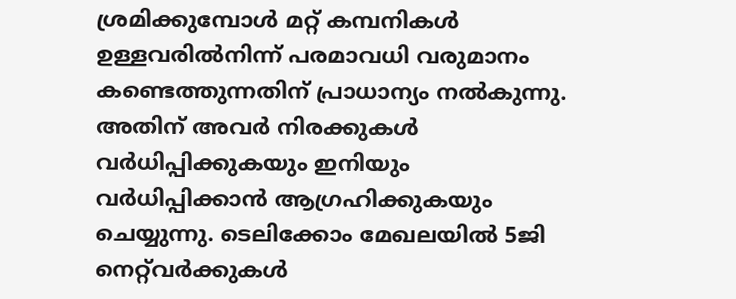ശ്രമിക്കുമ്പോൾ മറ്റ് കമ്പനികൾ ഉള്ളവരിൽനിന്ന് പരമാവധി വരുമാനം കണ്ടെത്തുന്നതിന് പ്രാധാന്യം നൽകുന്നു. അ‌തിന് അ‌വർ നിരക്കുകൾ വർധിപ്പിക്കുകയും ഇനിയും വർധിപ്പിക്കാൻ ആഗ്രഹിക്കുകയും ചെയ്യുന്നു. ടെലിക്കോം മേഖലയിൽ 5ജി നെറ്റ്‌വർക്കുകൾ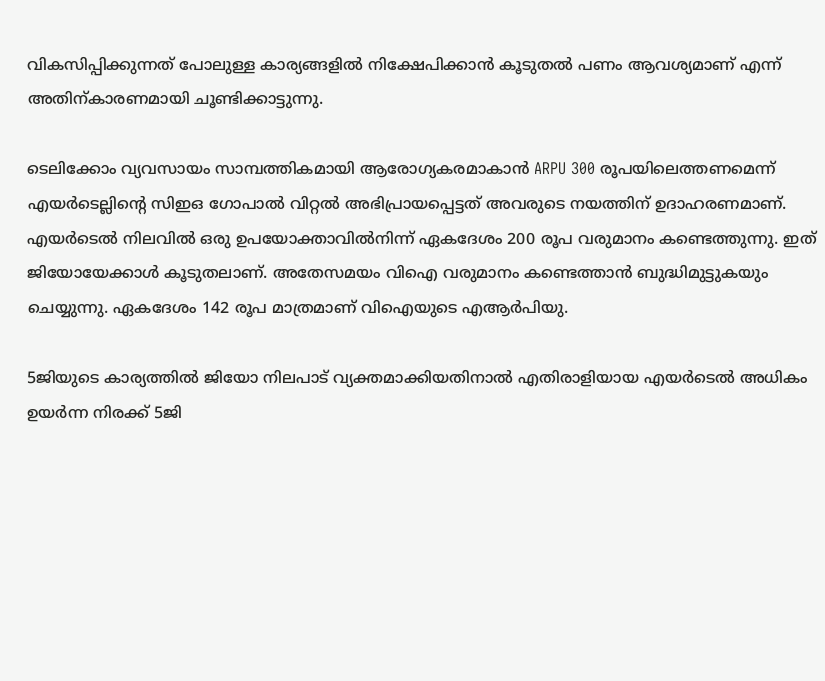വികസിപ്പിക്കുന്നത് പോലുള്ള കാര്യങ്ങളിൽ നിക്ഷേപിക്കാൻ കൂടുതൽ പണം ആവശ്യമാണ് എന്ന് അ‌തിന്കാരണമായി ചൂണ്ടിക്കാട്ടുന്നു.

ടെലിക്കോം വ്യവസായം സാമ്പത്തികമായി ആരോഗ്യകരമാകാൻ ARPU 300 രൂപയിലെത്തണമെന്ന് എയർടെല്ലിന്റെ സിഇഒ ഗോപാൽ വിറ്റൽ അ‌ഭിപ്രായപ്പെട്ടത് അ‌വരുടെ നയത്തിന് ഉദാഹരണമാണ്. എയർടെൽ നിലവിൽ ഒരു ഉപയോക്താവിൽനിന്ന് ഏകദേശം 200 രൂപ വരുമാനം കണ്ടെത്തുന്നു. ഇത് ജിയോയേക്കാൾ കൂടുതലാണ്. അ‌തേസമയം വിഐ വരുമാനം കണ്ടെത്താൻ ബുദ്ധിമുട്ടുകയും ചെയ്യുന്നു. ഏകദേശം 142 രൂപ മാത്രമാണ് വിഐയുടെ എആർപിയു.

5ജിയുടെ കാര്യത്തിൽ ജിയോ നിലപാട് വ്യക്തമാക്കിയതിനാൽ എതിരാളിയായ എയർടെൽ അ‌ധികം ഉയർന്ന നിരക്ക് 5ജി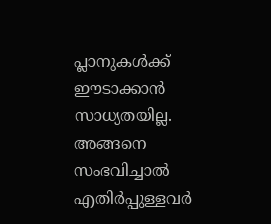പ്ലാനുകൾക്ക് ഈടാക്കാൻ സാധ്യതയില്ല. അ‌ങ്ങനെ സംഭവിച്ചാൽ എതിർപ്പുള്ളവർ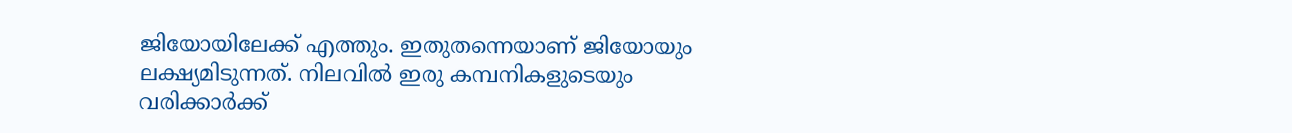ജിയോയിലേക്ക് എത്തും. ഇതുതന്നെയാണ് ജിയോയും ലക്ഷ്യമിടുന്നത്. നിലവിൽ ഇരു കമ്പനികളുടെയും വരിക്കാർക്ക്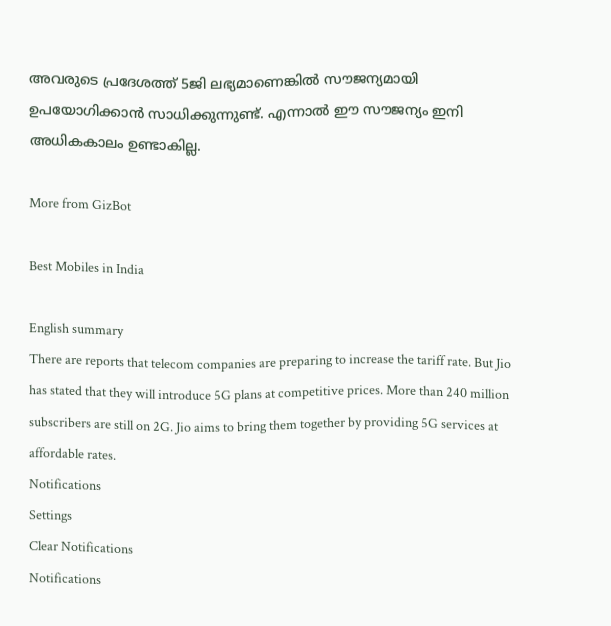അ‌വരുടെ പ്രദേശത്ത് 5ജി ലഭ്യമാണെങ്കിൽ സൗജന്യമായി ഉപയോഗിക്കാൻ സാധിക്കുന്നുണ്ട്. എന്നാൽ ഈ സൗജന്യം ഇനി അ‌ധികകാലം ഉണ്ടാകില്ല.

More from GizBot

Best Mobiles in India

English summary
There are reports that telecom companies are preparing to increase the tariff rate. But Jio has stated that they will introduce 5G plans at competitive prices. More than 240 million subscribers are still on 2G. Jio aims to bring them together by providing 5G services at affordable rates.
Notifications
Settings
Clear Notifications
Notifications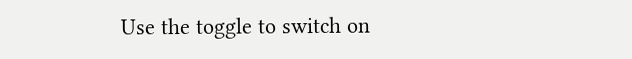Use the toggle to switch on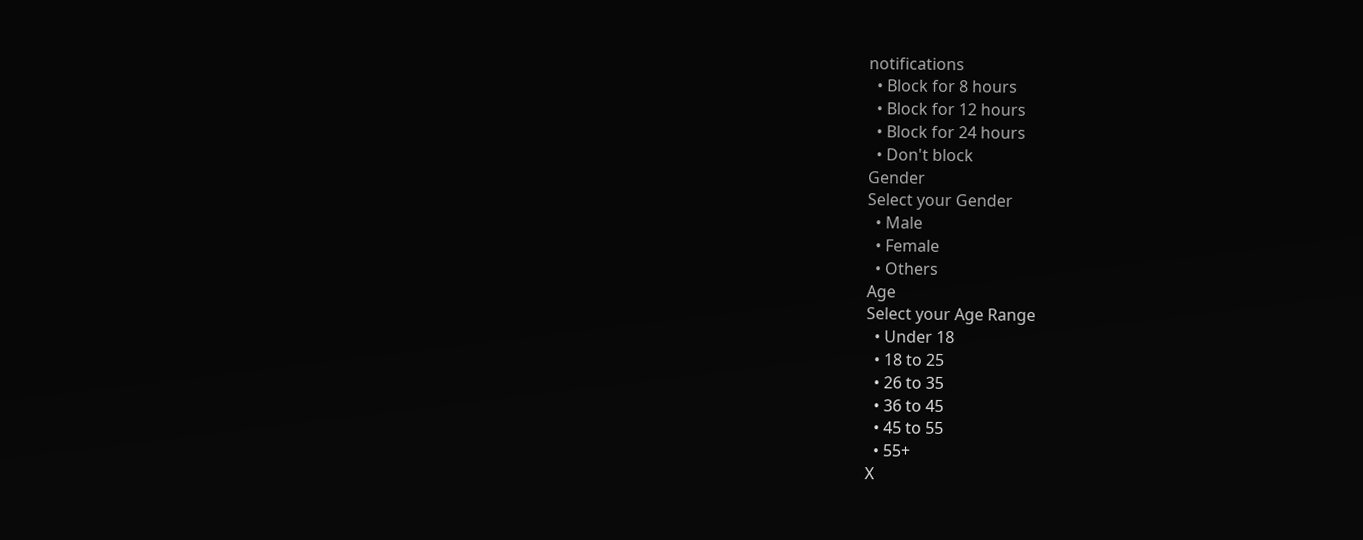notifications
  • Block for 8 hours
  • Block for 12 hours
  • Block for 24 hours
  • Don't block
Gender
Select your Gender
  • Male
  • Female
  • Others
Age
Select your Age Range
  • Under 18
  • 18 to 25
  • 26 to 35
  • 36 to 45
  • 45 to 55
  • 55+
X